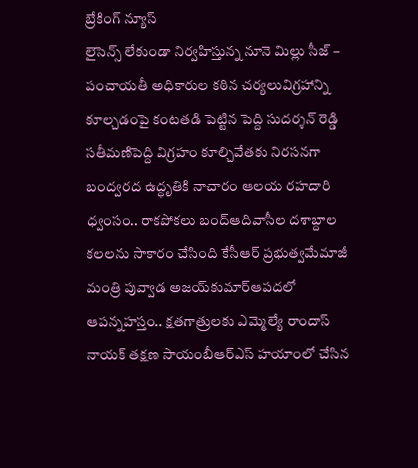బ్రేకింగ్ న్యూస్
లైసెన్స్ లేకుండా నిర్వహిస్తున్న నూనె మిల్లు సీజ్ – పంచాయతీ అధికారుల కఠిన చర్యలువిగ్రహాన్ని కూల్చడంపై కంటతడి పెట్టిన పెద్ది సుదర్శన్ రెడ్డి సతీమణిపెద్ది విగ్రహం కూల్చివేతకు నిరసనగా బంద్వరద ఉద్ధృతికి నాచారం ఆలయ రహదారి ధ్వంసం.. రాకపోకలు బంద్ఆదివాసీల దశాబ్దాల కలలను సాకారం చేసింది కేసీఆర్‌ ప్రభుత్వమేమాజీ మంత్రి పువ్వాడ అజయ్‌కుమార్ఆపదలో ఆపన్నహస్తం.. క్షతగాత్రులకు ఎమ్మెల్యే రాందాస్ నాయక్ తక్షణ సాయంబీఆర్ఎస్ హయాంలో చేసిన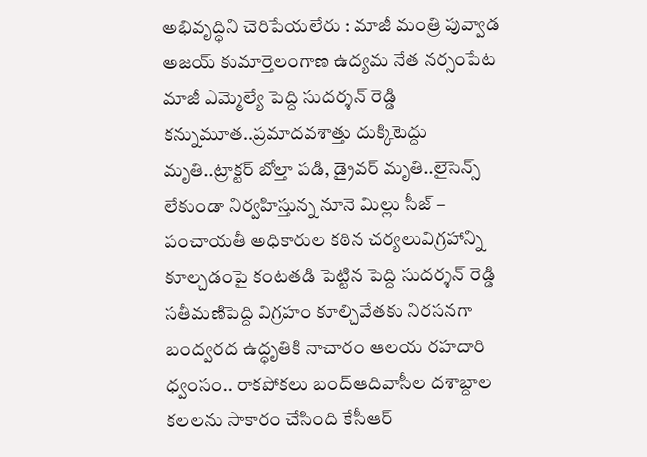అభివృద్ధిని చెరిపేయలేరు : మాజీ మంత్రి పువ్వాడ అజయ్ కుమార్తెలంగాణ ఉద్యమ నేత నర్సంపేట మాజీ ఎమ్మెల్యే పెద్ది సుదర్శన్ రెడ్డి కన్నుమూత..ప్రమాదవశాత్తు దుక్కిటెద్దు మృతి..ట్రాక్టర్ బోల్తా పడి, డ్రైవర్ మృతి..లైసెన్స్ లేకుండా నిర్వహిస్తున్న నూనె మిల్లు సీజ్ – పంచాయతీ అధికారుల కఠిన చర్యలువిగ్రహాన్ని కూల్చడంపై కంటతడి పెట్టిన పెద్ది సుదర్శన్ రెడ్డి సతీమణిపెద్ది విగ్రహం కూల్చివేతకు నిరసనగా బంద్వరద ఉద్ధృతికి నాచారం ఆలయ రహదారి ధ్వంసం.. రాకపోకలు బంద్ఆదివాసీల దశాబ్దాల కలలను సాకారం చేసింది కేసీఆర్‌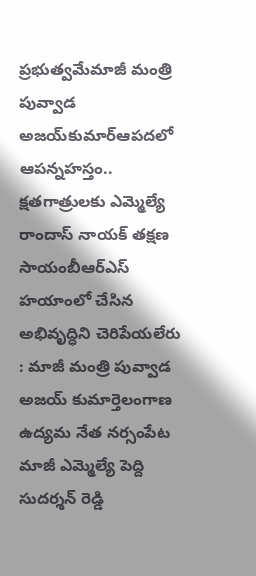ప్రభుత్వమేమాజీ మంత్రి పువ్వాడ అజయ్‌కుమార్ఆపదలో ఆపన్నహస్తం.. క్షతగాత్రులకు ఎమ్మెల్యే రాందాస్ నాయక్ తక్షణ సాయంబీఆర్ఎస్ హయాంలో చేసిన అభివృద్ధిని చెరిపేయలేరు : మాజీ మంత్రి పువ్వాడ అజయ్ కుమార్తెలంగాణ ఉద్యమ నేత నర్సంపేట మాజీ ఎమ్మెల్యే పెద్ది సుదర్శన్ రెడ్డి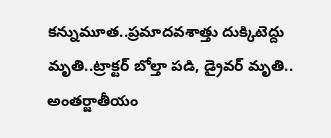కన్నుమూత..ప్రమాదవశాత్తు దుక్కిటెద్దు మృతి..ట్రాక్టర్ బోల్తా పడి, డ్రైవర్ మృతి..
అంతర్జాతీయం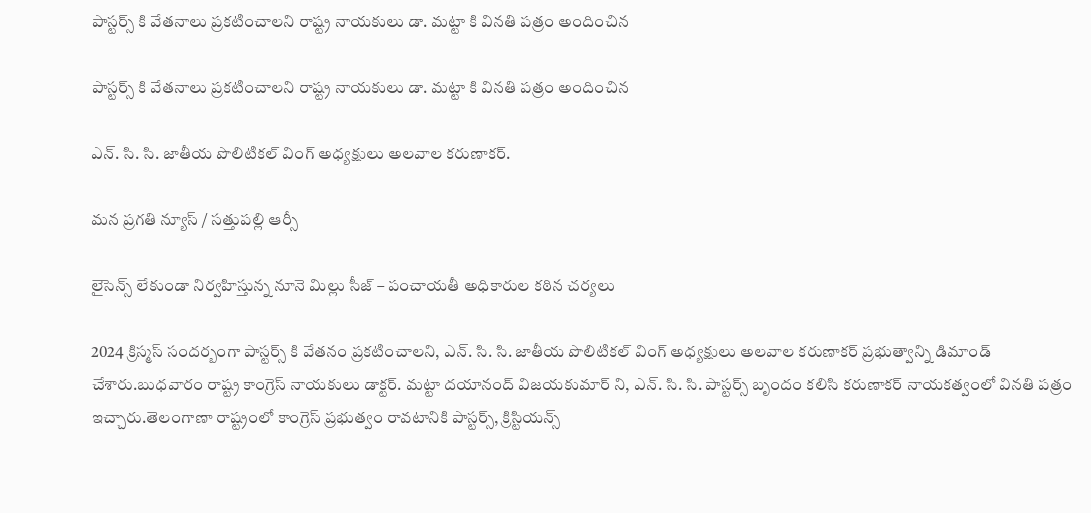పాస్టర్స్ కి వేతనాలు ప్రకటించాలని రాష్ట్ర నాయకులు డా. మట్టా కి వినతి పత్రం అందించిన

పాస్టర్స్ కి వేతనాలు ప్రకటించాలని రాష్ట్ర నాయకులు డా. మట్టా కి వినతి పత్రం అందించిన

ఎన్. సి. సి. జాతీయ పొలిటికల్ వింగ్ అధ్యక్షులు అలవాల కరుణాకర్.

మన ప్రగతి న్యూస్ / సత్తుపల్లి ఆర్సీ

లైసెన్స్ లేకుండా నిర్వహిస్తున్న నూనె మిల్లు సీజ్ – పంచాయతీ అధికారుల కఠిన చర్యలు

2024 క్రిస్మస్ సందర్బంగా పాస్టర్స్ కి వేతనం ప్రకటించాలని, ఎన్. సి. సి. జాతీయ పొలిటికల్ వింగ్ అధ్యక్షులు అలవాల కరుణాకర్ ప్రభుత్వాన్ని డిమాండ్ చేశారు.బుధవారం రాష్ట్ర కాంగ్రెస్ నాయకులు డాక్టర్. మట్టా దయానంద్ విజయకుమార్ ని, ఎన్. సి. సి. పాస్టర్స్ బృందం కలిసి కరుణాకర్ నాయకత్వంలో వినతి పత్రం ఇచ్చారు.తెలంగాణా రాష్ట్రంలో కాంగ్రెస్ ప్రభుత్వం రావటానికి పాస్టర్స్, క్రిస్టియన్స్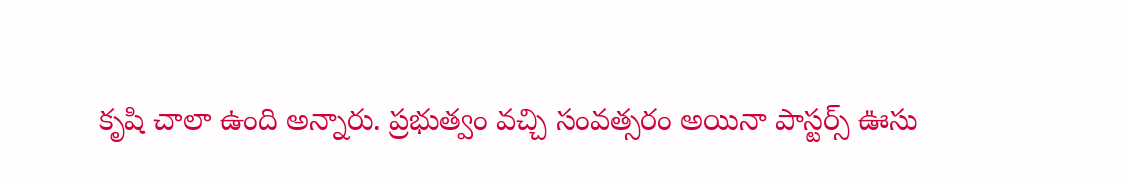కృషి చాలా ఉంది అన్నారు. ప్రభుత్వం వచ్చి సంవత్సరం అయినా పాస్టర్స్ ఊసు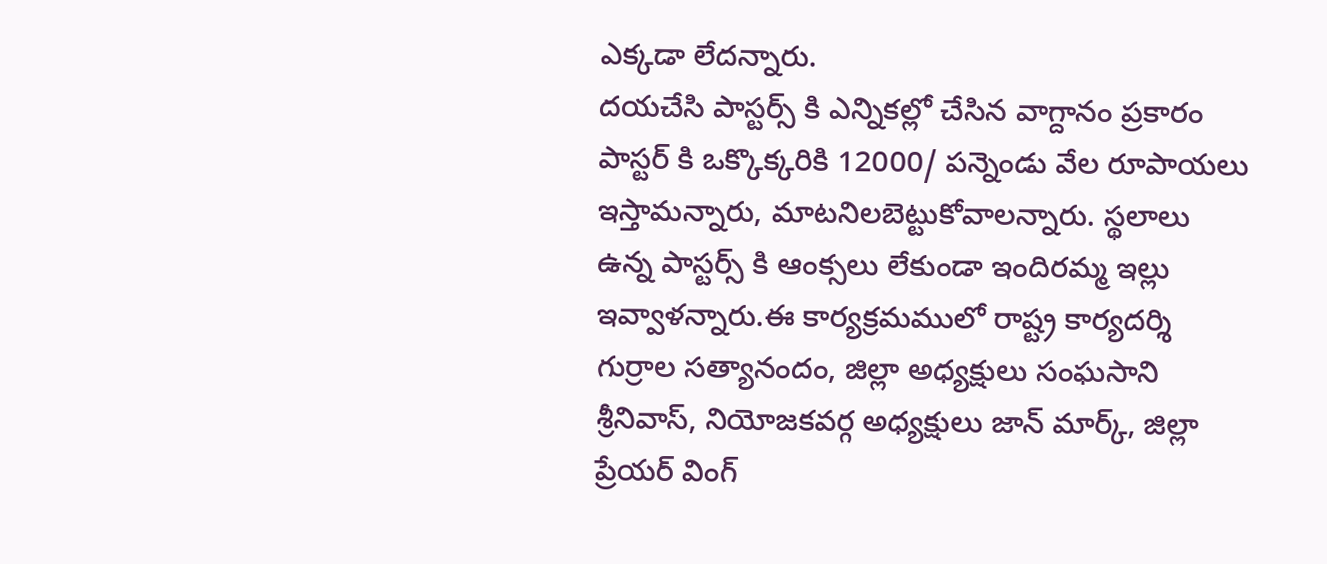ఎక్కడా లేదన్నారు.
దయచేసి పాస్టర్స్ కి ఎన్నికల్లో చేసిన వాగ్దానం ప్రకారం పాస్టర్ కి ఒక్కొక్కరికి 12000/ పన్నెండు వేల రూపాయలు ఇస్తామన్నారు, మాటనిలబెట్టుకోవాలన్నారు. స్థలాలు ఉన్న పాస్టర్స్ కి ఆంక్సలు లేకుండా ఇందిరమ్మ ఇల్లు ఇవ్వాళన్నారు.ఈ కార్యక్రమములో రాష్ట్ర కార్యదర్శి గుర్రాల సత్యానందం, జిల్లా అధ్యక్షులు సంఘసాని శ్రీనివాస్, నియోజకవర్గ అధ్యక్షులు జాన్ మార్క్, జిల్లా ప్రేయర్ వింగ్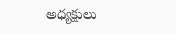అధ్యక్షులు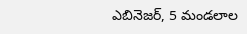ఎబినెజర్, 5 మండలాల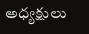అధ్యక్షులు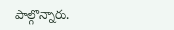పాల్గొన్నారు.